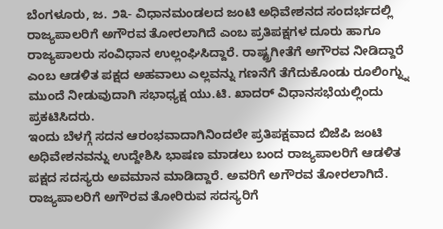ಬೆಂಗಳೂರು, ಜ. ೨೩- ವಿಧಾನಮಂಡಲದ ಜಂಟಿ ಅಧಿವೇಶನದ ಸಂದರ್ಭದಲ್ಲಿ ರಾಜ್ಯಪಾಲರಿಗೆ ಅಗೌರವ ತೋರಲಾಗಿದೆ ಎಂಬ ಪ್ರತಿಪಕ್ಷಗಳ ದೂರು ಹಾಗೂ ರಾಜ್ಯಪಾಲರು ಸಂವಿಧಾನ ಉಲ್ಲಂಘಿಸಿದ್ದಾರೆ. ರಾಷ್ಟ್ರಗೀತೆಗೆ ಅಗೌರವ ನೀಡಿದ್ದಾರೆ ಎಂಬ ಆಡಳಿತ ಪಕ್ಷದ ಅಹವಾಲು ಎಲ್ಲವನ್ನು ಗಣನೆಗೆ ತೆಗೆದುಕೊಂಡು ರೂಲಿಂಗ್ನ್ನು ಮುಂದೆ ನೀಡುವುದಾಗಿ ಸಭಾಧ್ಯಕ್ಷ ಯು.ಟಿ. ಖಾದರ್ ವಿಧಾನಸಭೆಯಲ್ಲಿಂದು ಪ್ರಕಟಿಸಿದರು.
ಇಂದು ಬೆಳಗ್ಗೆ ಸದನ ಆರಂಭವಾದಾಗಿನಿಂದಲೇ ಪ್ರತಿಪಕ್ಷವಾದ ಬಿಜೆಪಿ ಜಂಟಿ ಅಧಿವೇಶನವನ್ನು ಉದ್ದೇಶಿಸಿ ಭಾಷಣ ಮಾಡಲು ಬಂದ ರಾಜ್ಯಪಾಲರಿಗೆ ಆಡಳಿತ ಪಕ್ಷದ ಸದಸ್ಯರು ಅವಮಾನ ಮಾಡಿದ್ದಾರೆ. ಅವರಿಗೆ ಅಗೌರವ ತೋರಲಾಗಿದೆ. ರಾಜ್ಯಪಾಲರಿಗೆ ಅಗೌರವ ತೋರಿರುವ ಸದಸ್ಯರಿಗೆ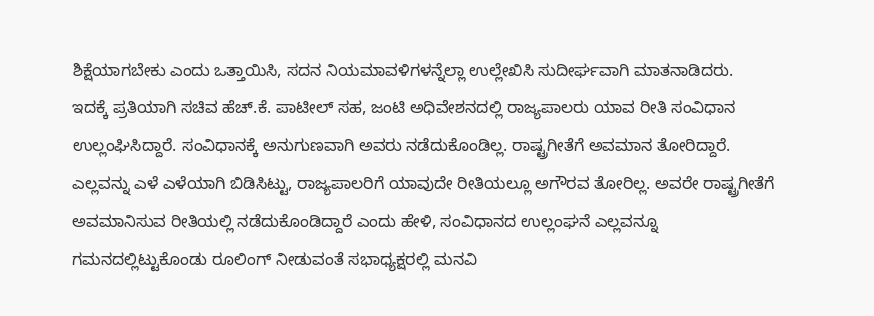ಶಿಕ್ಷೆಯಾಗಬೇಕು ಎಂದು ಒತ್ತಾಯಿಸಿ, ಸದನ ನಿಯಮಾವಳಿಗಳನ್ನೆಲ್ಲಾ ಉಲ್ಲೇಖಿಸಿ ಸುದೀರ್ಘವಾಗಿ ಮಾತನಾಡಿದರು.
ಇದಕ್ಕೆ ಪ್ರತಿಯಾಗಿ ಸಚಿವ ಹೆಚ್.ಕೆ. ಪಾಟೀಲ್ ಸಹ, ಜಂಟಿ ಅಧಿವೇಶನದಲ್ಲಿ ರಾಜ್ಯಪಾಲರು ಯಾವ ರೀತಿ ಸಂವಿಧಾನ ಉಲ್ಲಂಘಿಸಿದ್ದಾರೆ. ಸಂವಿಧಾನಕ್ಕೆ ಅನುಗುಣವಾಗಿ ಅವರು ನಡೆದುಕೊಂಡಿಲ್ಲ. ರಾಷ್ಟ್ರಗೀತೆಗೆ ಅವಮಾನ ತೋರಿದ್ದಾರೆ. ಎಲ್ಲವನ್ನು ಎಳೆ ಎಳೆಯಾಗಿ ಬಿಡಿಸಿಟ್ಟು, ರಾಜ್ಯಪಾಲರಿಗೆ ಯಾವುದೇ ರೀತಿಯಲ್ಲೂ ಅಗೌರವ ತೋರಿಲ್ಲ. ಅವರೇ ರಾಷ್ಟ್ರಗೀತೆಗೆ ಅವಮಾನಿಸುವ ರೀತಿಯಲ್ಲಿ ನಡೆದುಕೊಂಡಿದ್ದಾರೆ ಎಂದು ಹೇಳಿ, ಸಂವಿಧಾನದ ಉಲ್ಲಂಘನೆ ಎಲ್ಲವನ್ನೂ ಗಮನದಲ್ಲಿಟ್ಟುಕೊಂಡು ರೂಲಿಂಗ್ ನೀಡುವಂತೆ ಸಭಾಧ್ಯಕ್ಷರಲ್ಲಿ ಮನವಿ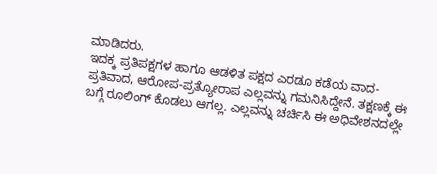ಮಾಡಿದರು.
ಇದಕ್ಕ ಪ್ರತಿಪಕ್ಷಗಳ ಹಾಗೂ ಆಡಳಿತ ಪಕ್ಷದ ಎರಡೂ ಕಡೆಯ ವಾದ-ಪ್ರತಿವಾದ, ಆರೋಪ-ಪ್ರತ್ಯೋರಾಪ ಎಲ್ಲವನ್ನು ಗಮನಿಸಿದ್ದೇನೆ. ತಕ್ಷಣಕ್ಕೆ ಈ ಬಗ್ಗೆ ರೂಲಿಂಗ್ ಕೊಡಲು ಆಗಲ್ಲ. ಎಲ್ಲವನ್ನು ಚರ್ಚಿಸಿ ಈ ಅಧಿವೇಶನದಲ್ಲೇ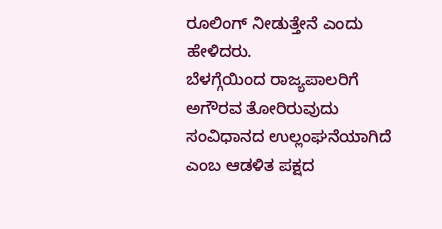ರೂಲಿಂಗ್ ನೀಡುತ್ತೇನೆ ಎಂದು ಹೇಳಿದರು.
ಬೆಳಗ್ಗೆಯಿಂದ ರಾಜ್ಯಪಾಲರಿಗೆ ಅಗೌರವ ತೋರಿರುವುದು ಸಂವಿಧಾನದ ಉಲ್ಲಂಘನೆಯಾಗಿದೆ ಎಂಬ ಆಡಳಿತ ಪಕ್ಷದ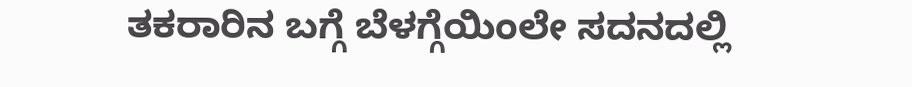ತಕರಾರಿನ ಬಗ್ಗೆ ಬೆಳಗ್ಗೆಯಿಂಲೇ ಸದನದಲ್ಲಿ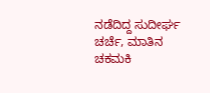ನಡೆದಿದ್ದ ಸುದೀರ್ಘ ಚರ್ಚೆ, ಮಾತಿನ ಚಕಮಕಿ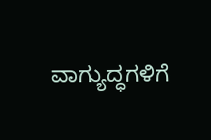ವಾಗ್ಯುದ್ಧಗಳಿಗೆ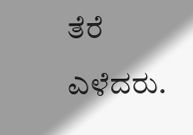ತೆರೆ ಎಳೆದರು.